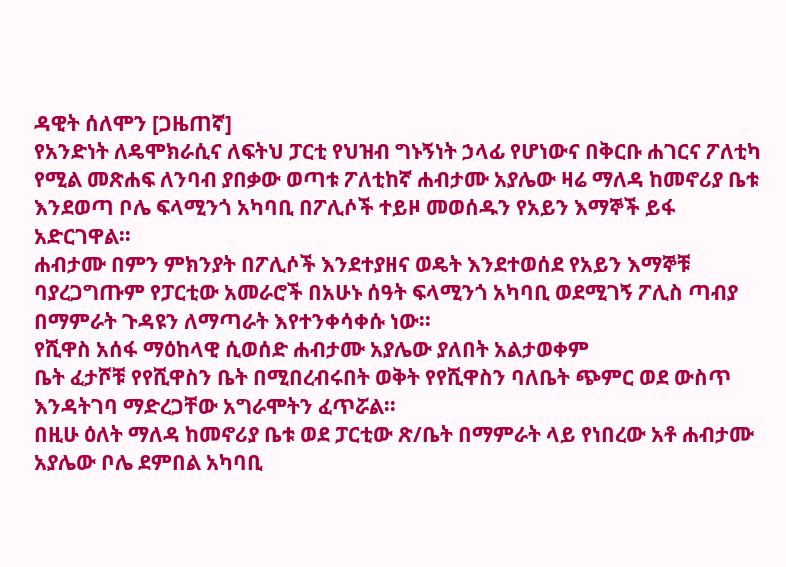ዳዊት ሰለሞን [ጋዜጠኛ]
የአንድነት ለዴሞክራሲና ለፍትህ ፓርቲ የህዝብ ግኑኝነት ኃላፊ የሆነውና በቅርቡ ሐገርና ፖለቲካ የሚል መጽሐፍ ለንባብ ያበቃው ወጣቱ ፖለቲከኛ ሐብታሙ አያሌው ዛሬ ማለዳ ከመኖሪያ ቤቱ እንደወጣ ቦሌ ፍላሚንጎ አካባቢ በፖሊሶች ተይዞ መወሰዱን የአይን እማኞች ይፋ አድርገዋል፡፡
ሐብታሙ በምን ምክንያት በፖሊሶች እንደተያዘና ወዴት እንደተወሰደ የአይን እማኞቹ ባያረጋግጡም የፓርቲው አመራሮች በአሁኑ ሰዓት ፍላሚንጎ አካባቢ ወደሚገኝ ፖሊስ ጣብያ በማምራት ጉዳዩን ለማጣራት እየተንቀሳቀሱ ነው፡፡
የሺዋስ አሰፋ ማዕከላዊ ሲወሰድ ሐብታሙ አያሌው ያለበት አልታወቀም
ቤት ፈታሾቹ የየሺዋስን ቤት በሚበረብሩበት ወቅት የየሺዋስን ባለቤት ጭምር ወደ ውስጥ እንዳትገባ ማድረጋቸው አግራሞትን ፈጥሯል፡፡
በዚሁ ዕለት ማለዳ ከመኖሪያ ቤቱ ወደ ፓርቲው ጽ/ቤት በማምራት ላይ የነበረው አቶ ሐብታሙ አያሌው ቦሌ ደምበል አካባቢ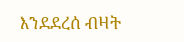እንደደረሰ ብዛት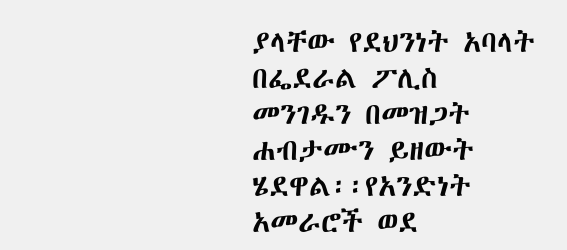ያላቸው የደህንነት አባላት በፌደራል ፖሊስ መንገዱን በመዝጋት ሐብታሙን ይዘውት ሄደዋል፡፡የአንድነት አመራሮች ወደ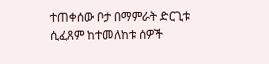ተጠቀሰው ቦታ በማምራት ድርጊቱ ሲፈጸም ከተመለከቱ ሰዎች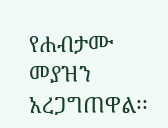የሐብታሙ መያዝን አረጋግጠዋል፡፡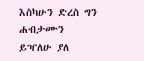እስካሁን ድረስ ግን ሐብታሙን ይዣለሁ ያለ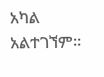አካል አልተገኘም፡፡